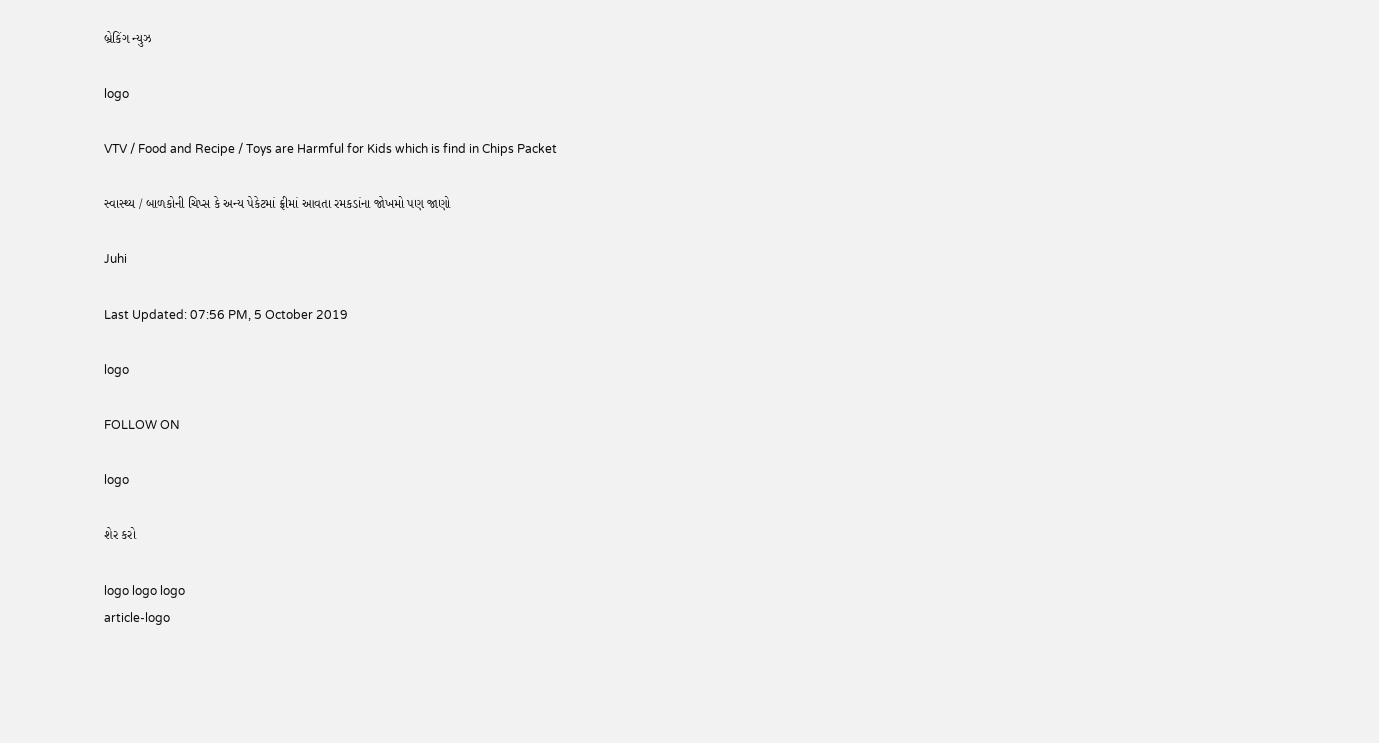બ્રેકિંગ ન્યુઝ

logo

VTV / Food and Recipe / Toys are Harmful for Kids which is find in Chips Packet

સ્વાસ્થ્ય / બાળકોની ચિપ્સ કે અન્ય પેકેટમાં ફ્રીમાં આવતા રમકડાંના જોખમો પણ જાણો

Juhi

Last Updated: 07:56 PM, 5 October 2019

logo

FOLLOW ON

logo

શેર કરો

logo logo logo
article-logo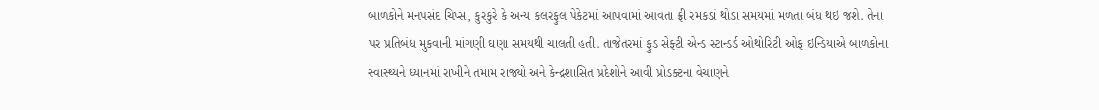બાળકોને મનપસંદ ચિપ્સ, કુરકુરે કે અન્ય કલરફુલ પેકેટમાં આપવામાં આવતા ફ્રી રમકડાં થોડા સમયમાં મળતા બંધ થઇ જશે. તેના પર પ્રતિબંધ મુકવાની માંગણી ઘણા સમયથી ચાલતી હતી. તાજેતરમાં ફુડ સેફ્ટી એન્ડ સ્ટાન્ડર્ડ ઓથોરિટી ઓફ ઇન્ડિયાએ બાળકોના સ્વાસ્થ્યને ધ્યાનમાં રાખીને તમામ રાજ્યો અને કેન્દ્રશાસિત પ્રદેશોને આવી પ્રોડક્ટના વેચાણને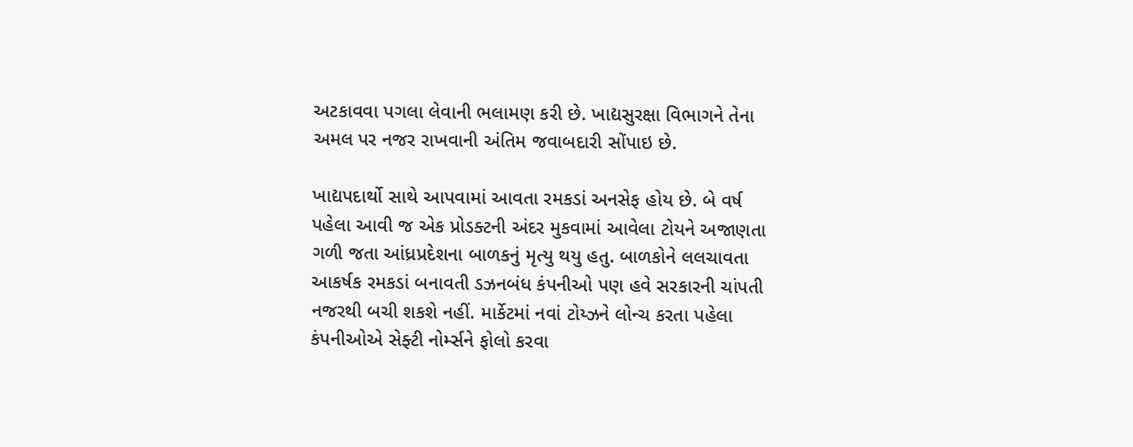અટકાવવા પગલા લેવાની ભલામણ કરી છે. ખાદ્યસુરક્ષા વિભાગને તેના અમલ પર નજર રાખવાની અંતિમ જવાબદારી સોંપાઇ છે.

ખાદ્યપદાર્થો સાથે આપવામાં આવતા રમકડાં અનસેફ હોય છે. બે વર્ષ પહેલા આવી જ એક પ્રોડક્ટની અંદર મુકવામાં આવેલા ટોયને અજાણતા ગળી જતા આંધ્રપ્રદેશના બાળકનું મૃત્યુ થયુ હતુ. બાળકોને લલચાવતા આકર્ષક રમકડાં બનાવતી ડઝનબંધ કંપનીઓ પણ હવે સરકારની ચાંપતી નજરથી બચી શકશે નહીં. માર્કેટમાં નવાં ટોય્ઝને લોન્ચ કરતા પહેલા કંપનીઓએ સેફ્ટી નોર્મ્સને ફોલો કરવા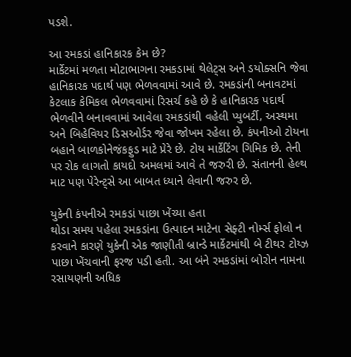પડશે.

આ રમકડાં હાનિકારક કેમ છે?
માર્કેટમાં મળતા મોટાભાગના રમકડામાં થેલેટ્સ અને ડયોક્સનિ જેવા હાનિકારક પદાર્થ પણ ભેળવવામાં આવે છે. રમકડાંની બનાવટમાં કેટલાક કેમિકલ ભેળવવામાં રિસર્ચ કહે છે કે હાનિકારક પદાર્થ ભેળવીને બનાવવામાં આવેલા રમકડાંથી વહેલી પ્યુબર્ટી, અસ્થમા અને બિહેવિયર ડિસઓર્ડર જેવા જોખમ રહેલા છે. કંપનીઓ ટોયના બહાને બાળકોનેજંકફુડ માટે પ્રેરે છે. ટોય માર્કેટિંગ ગિમિક છે. તેની પર રોક લાગતો કાયદો અમલમાં આવે તે જરુરી છે. સંતાનની હેલ્થ માટ પણ પેરેન્ટ્સે આ બાબત ધ્યાને લેવાની જરુર છે.

યુકેની કંપનીએ રમકડાં પાછા ખેંચ્યા હતા
થોડા સમય પહેલા રમકડાંના ઉત્પાદન માટેના સેફ્ટી નોર્મ્સ ફોલો ન કરવાને કારણે યુકેની એક જાણીતી બ્રાન્ડે માર્કેટમાંથી બે ટીથર ટોય્ઝ પાછા ખેંચવાની ફરજ પડી હતી. આ બંને રમકડાંમાં બોરોન નામના રસાયણની અધિક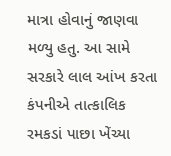માત્રા હોવાનું જાણવા મળ્યુ હતુ. આ સામે સરકારે લાલ આંખ કરતા કંપનીએ તાત્કાલિક રમકડાં પાછા ખેંચ્યા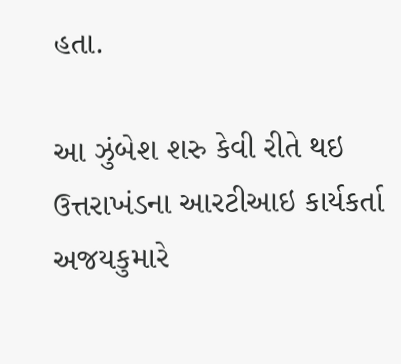હતા.

આ ઝુંબેશ શરુ કેવી રીતે થઇ
ઉત્તરાખંડના આરટીઆઇ કાર્યકર્તા અજયકુમારે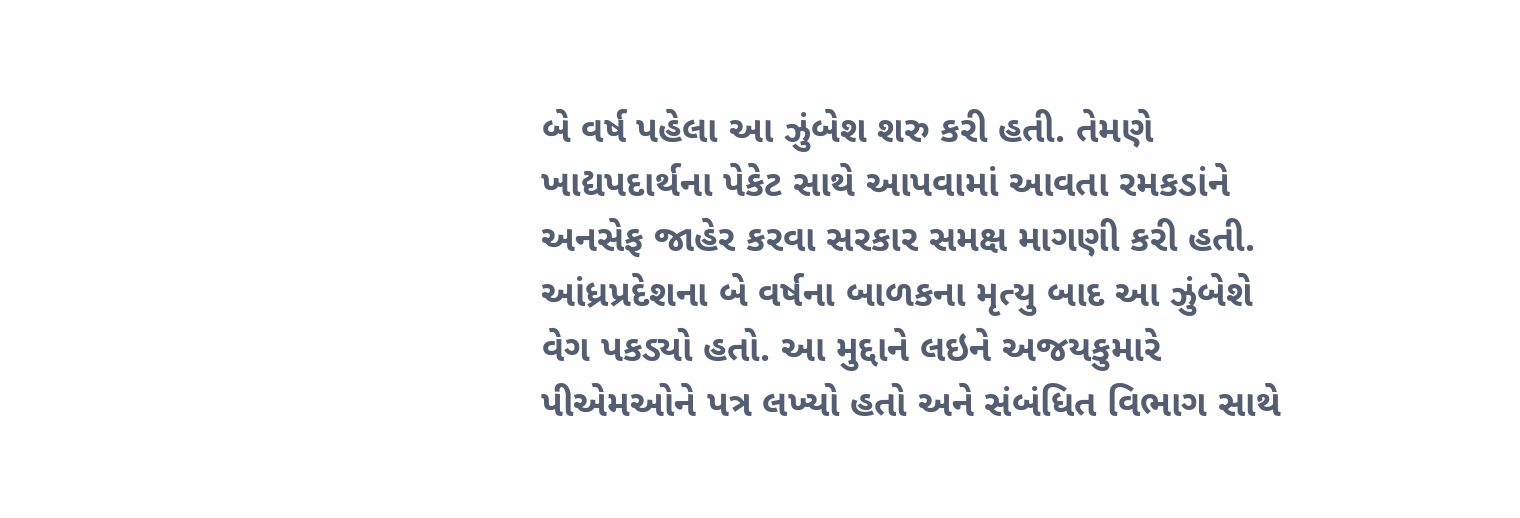બે વર્ષ પહેલા આ ઝુંબેશ શરુ કરી હતી. તેમણે ખાદ્યપદાર્થના પેકેટ સાથે આપવામાં આવતા રમકડાંને અનસેફ જાહેર કરવા સરકાર સમક્ષ માગણી કરી હતી. આંધ્રપ્રદેશના બે વર્ષના બાળકના મૃત્યુ બાદ આ ઝુંબેશે વેગ પકડ્યો હતો. આ મુદ્દાને લઇને અજયકુમારે પીએમઓને પત્ર લખ્યો હતો અને સંબંધિત વિભાગ સાથે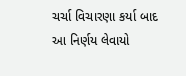ચર્ચા વિચારણા કર્યા બાદ આ નિર્ણય લેવાયો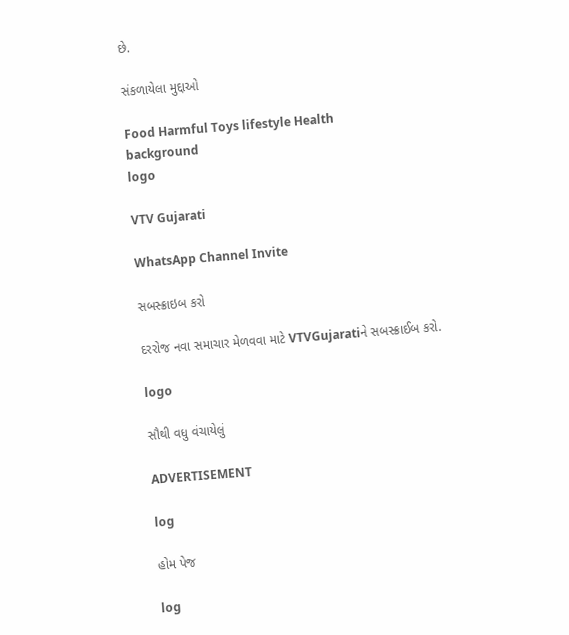છે.

સંકળાયેલા મુદ્દાઓ

Food Harmful Toys lifestyle Health
background
logo

VTV Gujarati

WhatsApp Channel Invite

સબસ્ક્રાઇબ કરો

દરરોજ નવા સમાચાર મેળવવા માટે VTVGujaratiને સબસ્ક્રાઈબ કરો.

logo

સૌથી વધુ વંચાયેલું

ADVERTISEMENT

log

હોમ પેજ

log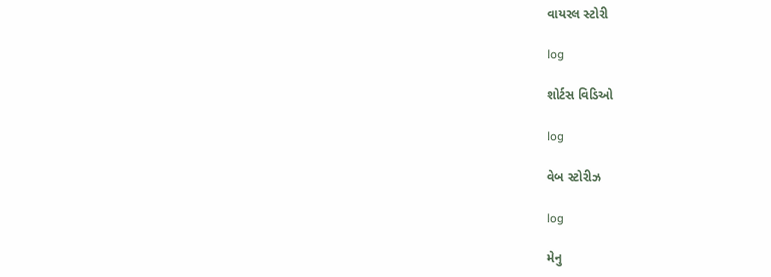વાયરલ સ્ટોરી

log

શોર્ટસ વિડિઓ

log

વેબ સ્ટોરીઝ

log

મેનુ